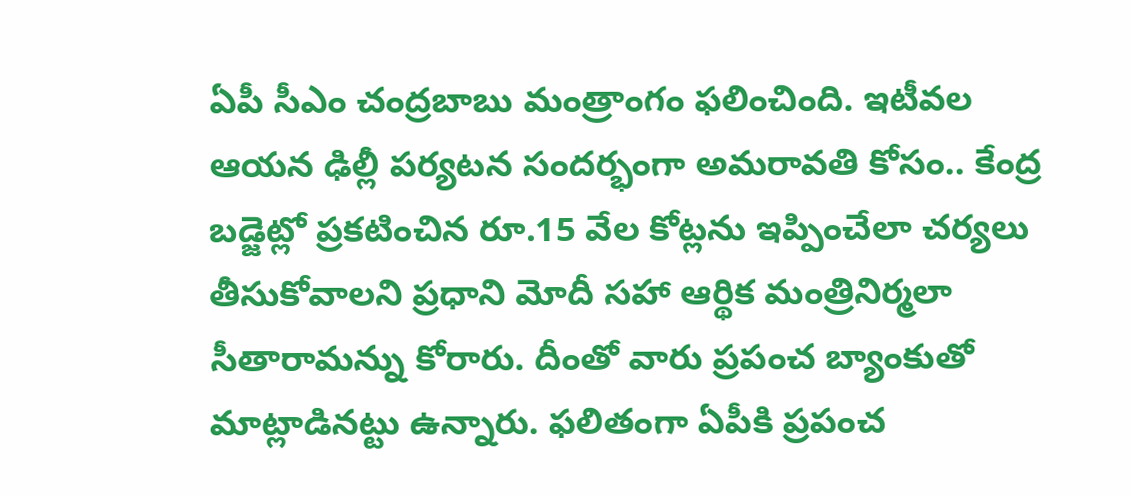ఏపీ సీఎం చంద్రబాబు మంత్రాంగం ఫలించింది. ఇటీవల ఆయన ఢిల్లీ పర్యటన సందర్భంగా అమరావతి కోసం.. కేంద్ర బడ్జెట్లో ప్రకటించిన రూ.15 వేల కోట్లను ఇప్పించేలా చర్యలు తీసుకోవాలని ప్రధాని మోదీ సహా ఆర్థిక మంత్రినిర్మలా సీతారామన్ను కోరారు. దీంతో వారు ప్రపంచ బ్యాంకుతో మాట్లాడినట్టు ఉన్నారు. ఫలితంగా ఏపీకి ప్రపంచ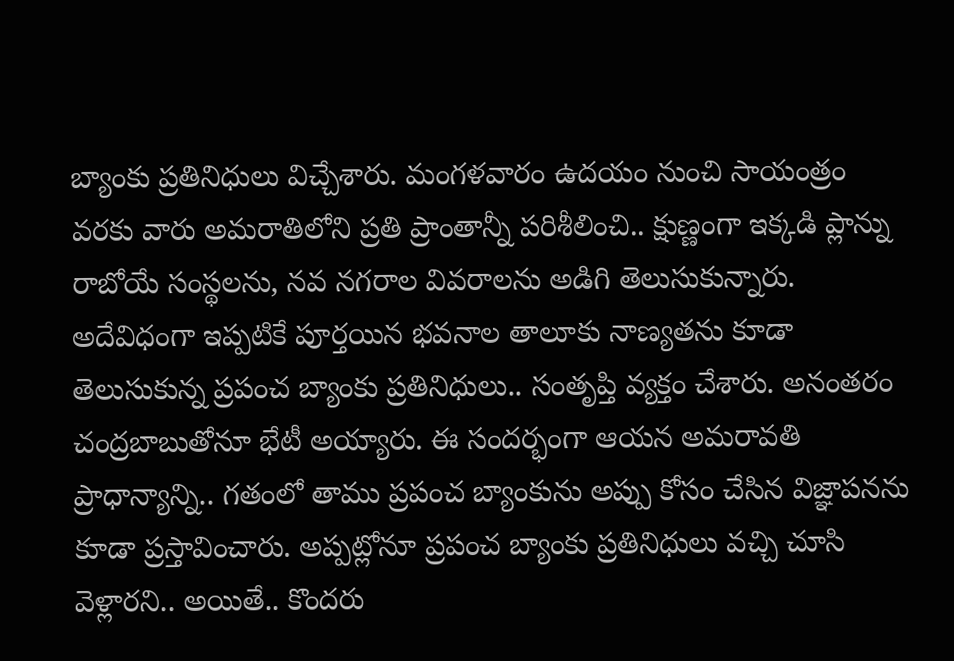బ్యాంకు ప్రతినిధులు విచ్చేశారు. మంగళవారం ఉదయం నుంచి సాయంత్రం వరకు వారు అమరాతిలోని ప్రతి ప్రాంతాన్నీ పరిశీలించి.. క్షుణ్ణంగా ఇక్కడి ప్లాన్ను రాబోయే సంస్థలను, నవ నగరాల వివరాలను అడిగి తెలుసుకున్నారు.
అదేవిధంగా ఇప్పటికే పూర్తయిన భవనాల తాలూకు నాణ్యతను కూడా తెలుసుకున్న ప్రపంచ బ్యాంకు ప్రతినిధులు.. సంతృప్తి వ్యక్తం చేశారు. అనంతరం చంద్రబాబుతోనూ భేటీ అయ్యారు. ఈ సందర్భంగా ఆయన అమరావతి ప్రాధాన్యాన్ని.. గతంలో తాము ప్రపంచ బ్యాంకును అప్పు కోసం చేసిన విజ్ఞాపనను కూడా ప్రస్తావించారు. అప్పట్లోనూ ప్రపంచ బ్యాంకు ప్రతినిధులు వచ్చి చూసి వెళ్లారని.. అయితే.. కొందరు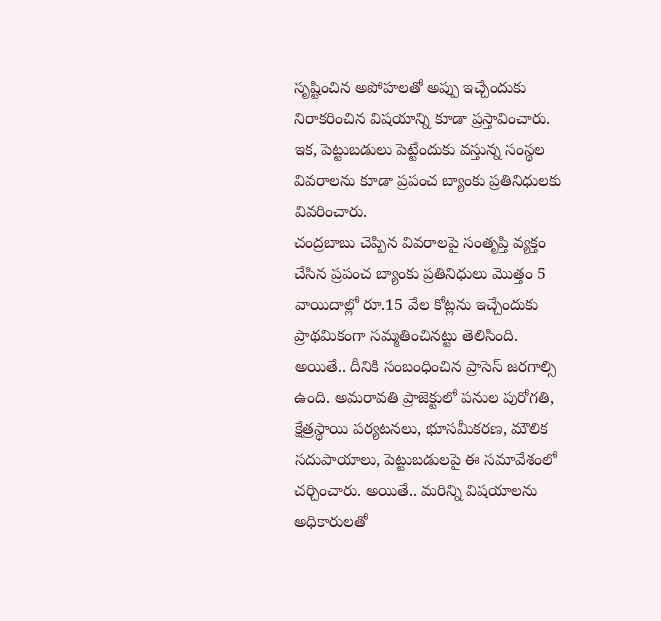సృష్టించిన అపోహలతో అప్పు ఇచ్చేందుకు నిరాకరించిన విషయాన్ని కూడా ప్రస్తావించారు. ఇక, పెట్టుబడులు పెట్టేందుకు వస్తున్న సంస్థల వివరాలను కూడా ప్రపంచ బ్యాంకు ప్రతినిధులకు వివరించారు.
చంద్రబాబు చెప్పిన వివరాలపై సంతృప్తి వ్యక్తం చేసిన ప్రపంచ బ్యాంకు ప్రతినిధులు మొత్తం 5 వాయిదాల్లో రూ.15 వేల కోట్లను ఇచ్చేందుకు ప్రాథమికంగా సమ్మతించినట్టు తెలిసింది. అయితే.. దీనికి సంబంధించిన ప్రాసెస్ జరగాల్సి ఉంది. అమరావతి ప్రాజెక్టులో పనుల పురోగతి, క్షేత్రస్థాయి పర్యటనలు, భూసమీకరణ, మౌలిక సదుపాయాలు, పెట్టుబడులపై ఈ సమావేశంలో చర్చించారు. అయితే.. మరిన్ని విషయాలను అధికారులతో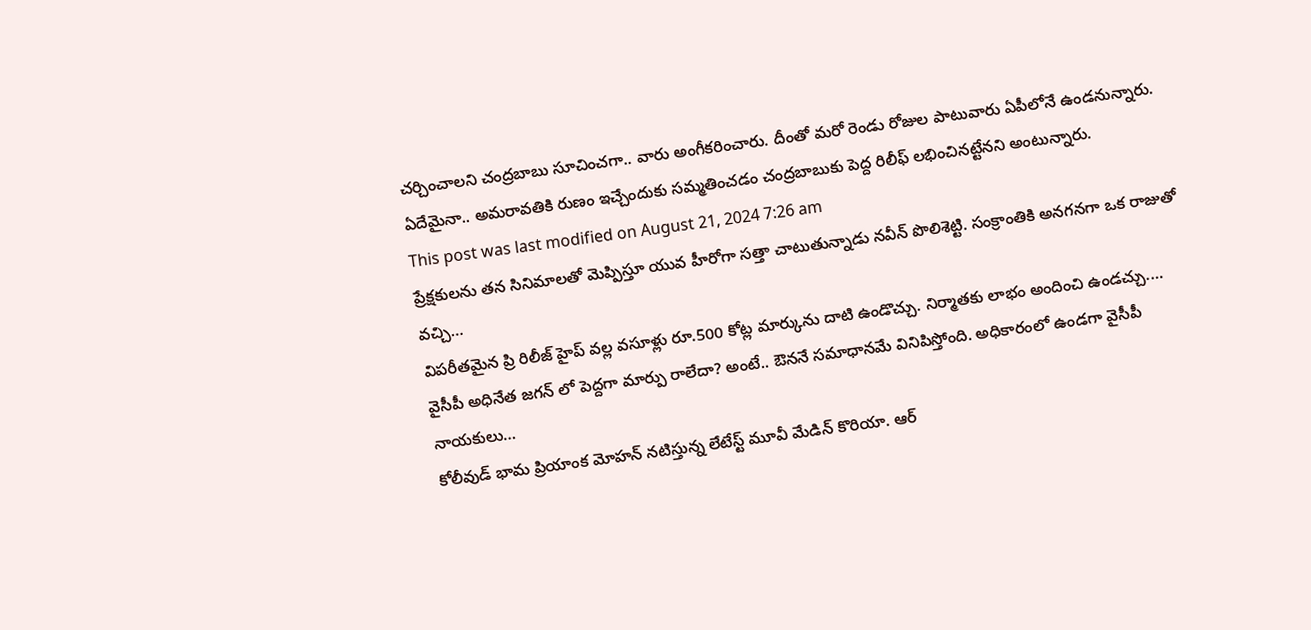చర్చించాలని చంద్రబాబు సూచించగా.. వారు అంగీకరించారు. దీంతో మరో రెండు రోజుల పాటువారు ఏపీలోనే ఉండనున్నారు. ఏదేమైనా.. అమరావతికి రుణం ఇచ్చేందుకు సమ్మతించడం చంద్రబాబుకు పెద్ద రిలీఫ్ లభించినట్టేనని అంటున్నారు.
This post was last modified on August 21, 2024 7:26 am
ప్రేక్షకులను తన సినిమాలతో మెప్పిస్తూ యువ హీరోగా సత్తా చాటుతున్నాడు నవీన్ పొలిశెట్టి. సంక్రాంతికి అనగనగా ఒక రాజుతో వచ్చి…
విపరీతమైన ప్రి రిలీజ్ హైప్ వల్ల వసూళ్లు రూ.500 కోట్ల మార్కును దాటి ఉండొచ్చు. నిర్మాతకు లాభం అందించి ఉండచ్చు.…
వైసీపీ అధినేత జగన్ లో పెద్దగా మార్పు రాలేదా? అంటే.. ఔననే సమాధానమే వినిపిస్తోంది. అధికారంలో ఉండగా వైసీపీ నాయకులు…
కోలీవుడ్ భామ ప్రియాంక మోహన్ నటిస్తున్న లేటేస్ట్ మూవీ మేడిన్ కొరియా. ఆర్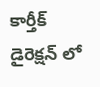కార్తీక్ డైరెక్షన్ లో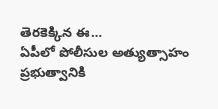తెరకెక్కిన ఈ…
ఏపీలో పోలీసుల అత్యుత్సాహం ప్రభుత్వానికి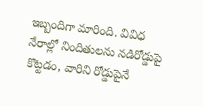ఇబ్బందిగా మారింది. వివిధ నేరాల్లో నిందితులను నడిరోడ్డుపై కొట్టడం, వారిని రోడ్డుపైనే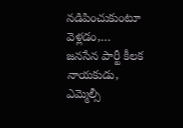నడిపించుకుంటూ వెళ్లడం,…
జనసేన పార్టీ కీలక నాయకుడు, ఎమ్మెల్సీ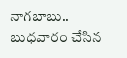నాగబాబు.. బుధవారం చేసిన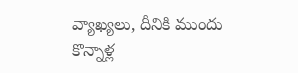వ్యాఖ్యలు, దీనికి ముందు కొన్నాళ్ల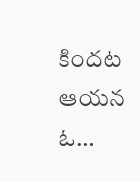కిందట ఆయన ఓ…